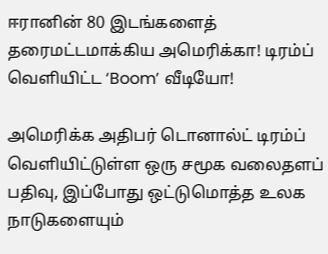ஈரானின் 80 இடங்களைத் தரைமட்டமாக்கிய அமெரிக்கா! டிரம்ப் வெளியிட்ட ‘Boom’ வீடியோ!

அமெரிக்க அதிபர் டொனால்ட் டிரம்ப் வெளியிட்டுள்ள ஒரு சமூக வலைதளப் பதிவு, இப்போது ஒட்டுமொத்த உலக நாடுகளையும்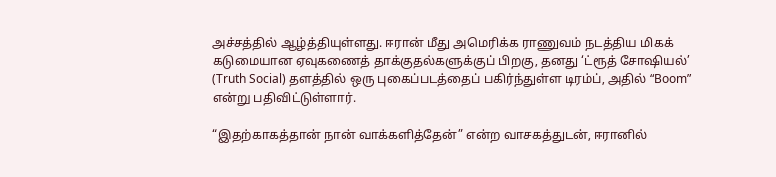அச்சத்தில் ஆழ்த்தியுள்ளது. ஈரான் மீது அமெரிக்க ராணுவம் நடத்திய மிகக் கடுமையான ஏவுகணைத் தாக்குதல்களுக்குப் பிறகு, தனது ‘ட்ரூத் சோஷியல்’ (Truth Social) தளத்தில் ஒரு புகைப்படத்தைப் பகிர்ந்துள்ள டிரம்ப், அதில் “Boom” என்று பதிவிட்டுள்ளார்.

“இதற்காகத்தான் நான் வாக்களித்தேன்” என்ற வாசகத்துடன், ஈரானில்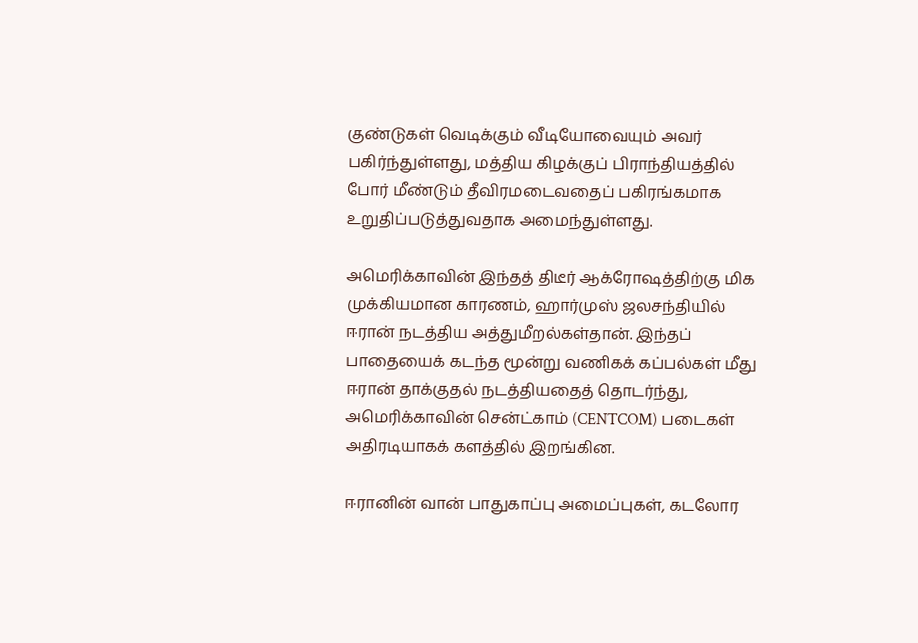குண்டுகள் வெடிக்கும் வீடியோவையும் அவர் பகிர்ந்துள்ளது, மத்திய கிழக்குப் பிராந்தியத்தில் போர் மீண்டும் தீவிரமடைவதைப் பகிரங்கமாக உறுதிப்படுத்துவதாக அமைந்துள்ளது.

அமெரிக்காவின் இந்தத் திடீர் ஆக்ரோஷத்திற்கு மிக முக்கியமான காரணம், ஹார்முஸ் ஜலசந்தியில் ஈரான் நடத்திய அத்துமீறல்கள்தான். இந்தப் பாதையைக் கடந்த மூன்று வணிகக் கப்பல்கள் மீது ஈரான் தாக்குதல் நடத்தியதைத் தொடர்ந்து, அமெரிக்காவின் சென்ட்காம் (CENTCOM) படைகள் அதிரடியாகக் களத்தில் இறங்கின.

ஈரானின் வான் பாதுகாப்பு அமைப்புகள், கடலோர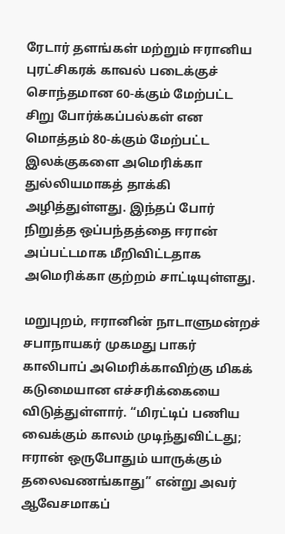ரேடார் தளங்கள் மற்றும் ஈரானிய புரட்சிகரக் காவல் படைக்குச் சொந்தமான 60-க்கும் மேற்பட்ட சிறு போர்க்கப்பல்கள் என மொத்தம் 80-க்கும் மேற்பட்ட இலக்குகளை அமெரிக்கா துல்லியமாகத் தாக்கி அழித்துள்ளது. இந்தப் போர் நிறுத்த ஒப்பந்தத்தை ஈரான் அப்பட்டமாக மீறிவிட்டதாக அமெரிக்கா குற்றம் சாட்டியுள்ளது.

மறுபுறம், ஈரானின் நாடாளுமன்றச் சபாநாயகர் முகமது பாகர் காலிபாப் அமெரிக்காவிற்கு மிகக் கடுமையான எச்சரிக்கையை விடுத்துள்ளார். “மிரட்டிப் பணிய வைக்கும் காலம் முடிந்துவிட்டது; ஈரான் ஒருபோதும் யாருக்கும் தலைவணங்காது” என்று அவர் ஆவேசமாகப்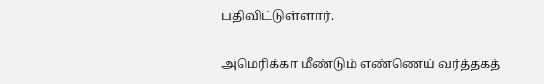பதிவிட்டுள்ளார்.

அமெரிக்கா மீண்டும் எண்ணெய் வர்த்தகத்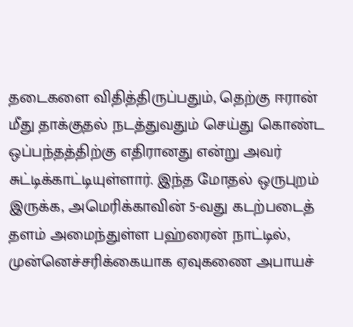தடைகளை விதித்திருப்பதும், தெற்கு ஈரான் மீது தாக்குதல் நடத்துவதும் செய்து கொண்ட ஒப்பந்தத்திற்கு எதிரானது என்று அவர் சுட்டிக்காட்டியுள்ளார். இந்த மோதல் ஒருபுறம் இருக்க, அமெரிக்காவின் 5-வது கடற்படைத் தளம் அமைந்துள்ள பஹ்ரைன் நாட்டில், முன்னெச்சரிக்கையாக ஏவுகணை அபாயச்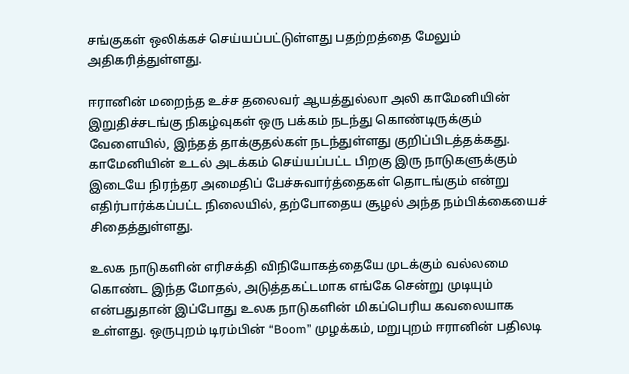சங்குகள் ஒலிக்கச் செய்யப்பட்டுள்ளது பதற்றத்தை மேலும் அதிகரித்துள்ளது.

ஈரானின் மறைந்த உச்ச தலைவர் ஆயத்துல்லா அலி காமேனியின் இறுதிச்சடங்கு நிகழ்வுகள் ஒரு பக்கம் நடந்து கொண்டிருக்கும் வேளையில், இந்தத் தாக்குதல்கள் நடந்துள்ளது குறிப்பிடத்தக்கது. காமேனியின் உடல் அடக்கம் செய்யப்பட்ட பிறகு இரு நாடுகளுக்கும் இடையே நிரந்தர அமைதிப் பேச்சுவார்த்தைகள் தொடங்கும் என்று எதிர்பார்க்கப்பட்ட நிலையில், தற்போதைய சூழல் அந்த நம்பிக்கையைச் சிதைத்துள்ளது.

உலக நாடுகளின் எரிசக்தி விநியோகத்தையே முடக்கும் வல்லமை கொண்ட இந்த மோதல், அடுத்தகட்டமாக எங்கே சென்று முடியும் என்பதுதான் இப்போது உலக நாடுகளின் மிகப்பெரிய கவலையாக உள்ளது. ஒருபுறம் டிரம்பின் “Boom” முழக்கம், மறுபுறம் ஈரானின் பதிலடி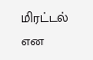மிரட்டல் என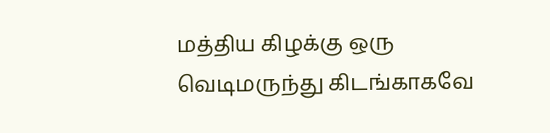மத்திய கிழக்கு ஒரு வெடிமருந்து கிடங்காகவே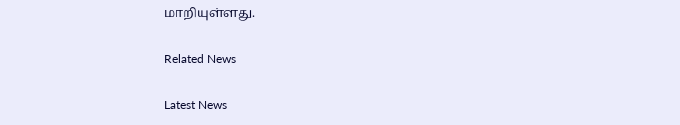மாறியுள்ளது.

Related News

Latest News